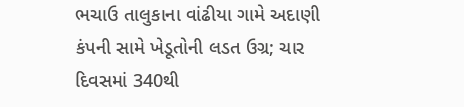ભચાઉ તાલુકાના વાંઢીયા ગામે અદાણી કંપની સામે ખેડૂતોની લડત ઉગ્ર; ચાર દિવસમાં 340થી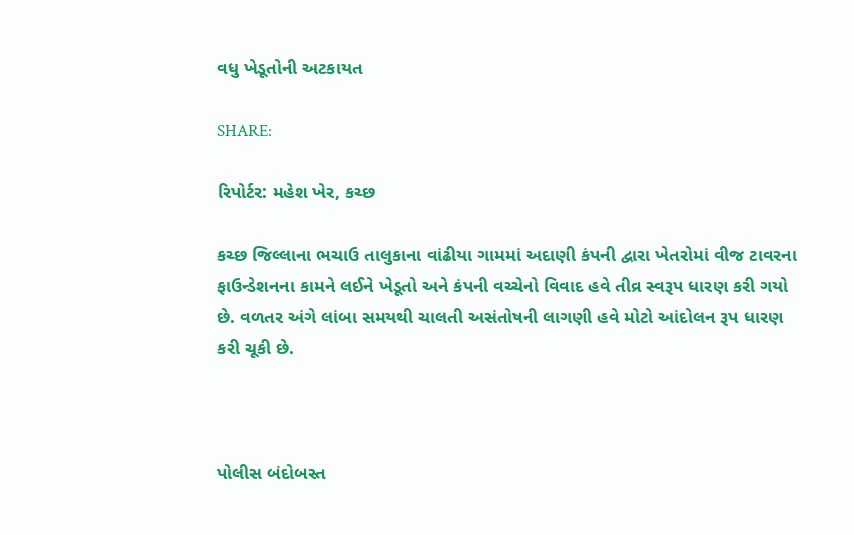વધુ ખેડૂતોની અટકાયત

SHARE:

રિપોર્ટર: મહેશ ખેર, કચ્છ

કચ્છ જિલ્લાના ભચાઉ તાલુકાના વાંઢીયા ગામમાં અદાણી કંપની દ્વારા ખેતરોમાં વીજ ટાવરના ફાઉન્ડેશનના કામને લઈને ખેડૂતો અને કંપની વચ્ચેનો વિવાદ હવે તીવ્ર સ્વરૂપ ધારણ કરી ગયો છે. વળતર અંગે લાંબા સમયથી ચાલતી અસંતોષની લાગણી હવે મોટો આંદોલન રૂપ ધારણ કરી ચૂકી છે.



પોલીસ બંદોબસ્ત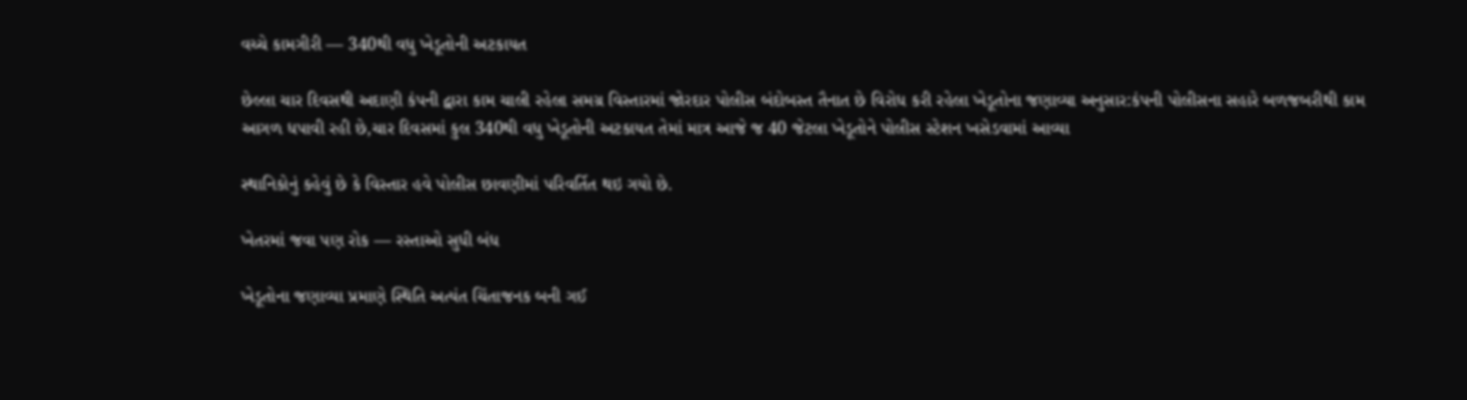વચ્ચે કામગીરી — 340થી વધુ ખેડૂતોની અટકાયત

છેલ્લા ચાર દિવસથી અદાણી કંપની દ્વારા કામ ચાલી રહેલા સમગ્ર વિસ્તારમાં જોરદાર પોલીસ બંદોબસ્ત તૈનાત છે વિરોધ કરી રહેલા ખેડૂતોના જણાવ્યા અનુસાર:કંપની પોલીસના સહારે બળજબરીથી કામ આગળ ધપાવી રહી છે,ચાર દિવસમાં કુલ 340થી વધુ ખેડૂતોની અટકાયત તેમાં માત્ર આજે જ 40 જેટલા ખેડૂતોને પોલીસ સ્ટેશન ખસેડવામાં આવ્યા

સ્થાનિકોનું કહેવું છે કે વિસ્તાર હવે પોલીસ છાવણીમાં પરિવર્તિત થઇ ગયો છે.

ખેતરમાં જવા પણ રોક — રસ્તાઓ સુધી બંધ

ખેડૂતોના જણાવ્યા પ્રમાણે સ્થિતિ અત્યંત ચિંતાજનક બની ગઈ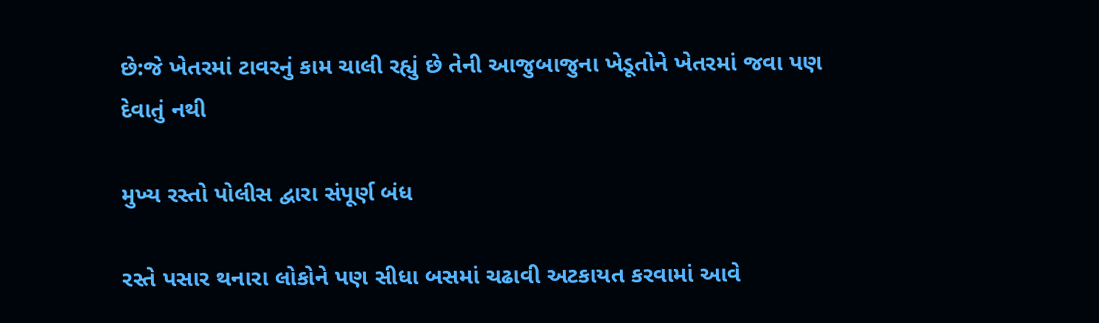છે:જે ખેતરમાં ટાવરનું કામ ચાલી રહ્યું છે તેની આજુબાજુના ખેડૂતોને ખેતરમાં જવા પણ દેવાતું નથી

મુખ્ય રસ્તો પોલીસ દ્વારા સંપૂર્ણ બંધ

રસ્તે પસાર થનારા લોકોને પણ સીધા બસમાં ચઢાવી અટકાયત કરવામાં આવે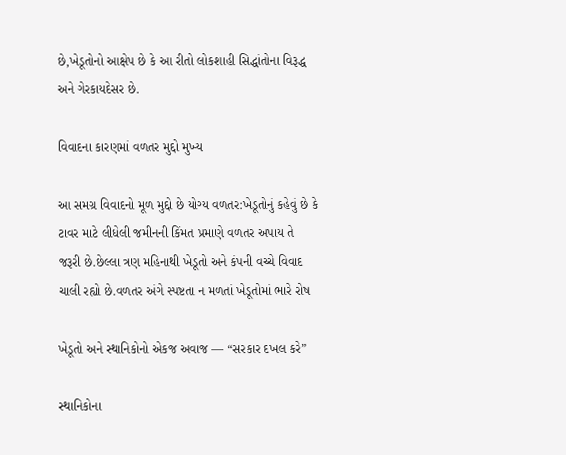છે,ખેડૂતોનો આક્ષેપ છે કે આ રીતો લોકશાહી સિદ્ધાંતોના વિરૂદ્ધ અને ગેરકાયદેસર છે.

વિવાદના કારણમાં વળતર મુદ્દો મુખ્ય

આ સમગ્ર વિવાદનો મૂળ મુદ્દો છે યોગ્ય વળતર:ખેડૂતોનું કહેવું છે કે ટાવર માટે લીધેલી જમીનની કિંમત પ્રમાણે વળતર અપાય તે જરૂરી છે.છેલ્લા ત્રણ મહિનાથી ખેડૂતો અને કંપની વચ્ચે વિવાદ ચાલી રહ્યો છે.વળતર અંગે સ્પષ્ટતા ન મળતાં ખેડૂતોમાં ભારે રોષ

ખેડૂતો અને સ્થાનિકોનો એકજ અવાજ — “સરકાર દખલ કરે”

સ્થાનિકોના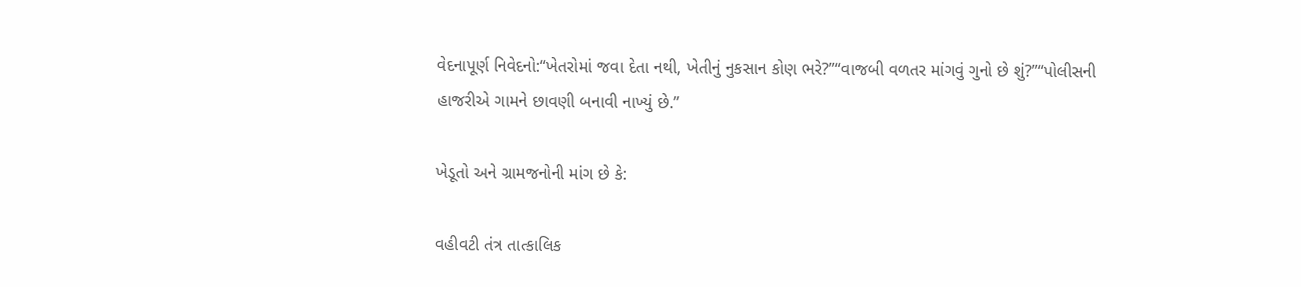વેદનાપૂર્ણ નિવેદનો:“ખેતરોમાં જવા દેતા નથી, ખેતીનું નુકસાન કોણ ભરે?”“વાજબી વળતર માંગવું ગુનો છે શું?”“પોલીસની હાજરીએ ગામને છાવણી બનાવી નાખ્યું છે.”

ખેડૂતો અને ગ્રામજનોની માંગ છે કે:

વહીવટી તંત્ર તાત્કાલિક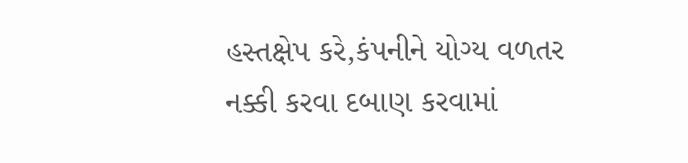હસ્તક્ષેપ કરે,કંપનીને યોગ્ય વળતર નક્કી કરવા દબાણ કરવામાં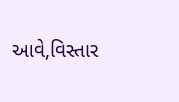આવે,વિસ્તાર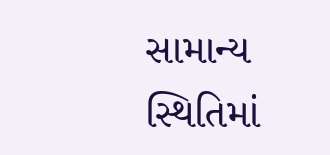સામાન્ય સ્થિતિમાં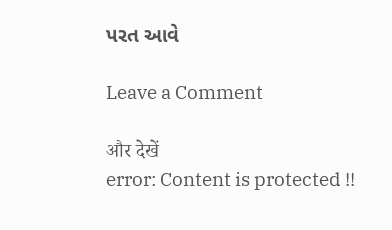પરત આવે

Leave a Comment

और देखें
error: Content is protected !!